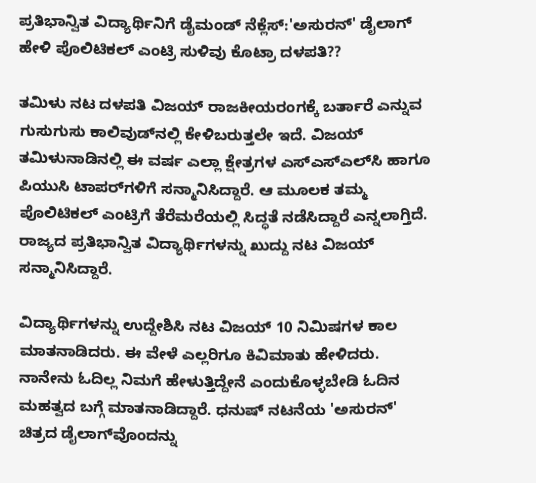ಪ್ರತಿಭಾನ್ವಿತ ವಿದ್ಯಾರ್ಥಿನಿಗೆ ಡೈಮಂಡ್ ನೆಕ್ಲೆಸ್:'ಅಸುರನ್' ಡೈಲಾಗ್ ಹೇಳಿ ಪೊಲಿಟಿಕಲ್ ಎಂಟ್ರಿ ಸುಳಿವು ಕೊಟ್ರಾ ದಳಪತಿ??

ತಮಿಳು ನಟ ದಳಪತಿ ವಿಜಯ್ ರಾಜಕೀಯರಂಗಕ್ಕೆ ಬರ್ತಾರೆ ಎನ್ನುವ ಗುಸುಗುಸು ಕಾಲಿವುಡ್‌ನಲ್ಲಿ ಕೇಳಿಬರುತ್ತಲೇ ಇದೆ. ವಿಜಯ್ ತಮಿಳುನಾಡಿನಲ್ಲಿ ಈ ವರ್ಷ ಎಲ್ಲಾ ಕ್ಷೇತ್ರಗಳ ಎಸ್‌ಎಸ್‌ಎಲ್‌ಸಿ ಹಾಗೂ ಪಿಯುಸಿ ಟಾಪರ್‌ಗಳಿಗೆ ಸನ್ಮಾನಿಸಿದ್ದಾರೆ. ಆ ಮೂಲಕ ತಮ್ಮ ಪೊಲಿಟಿಕಲ್ ಎಂಟ್ರಿಗೆ ತೆರೆಮರೆಯಲ್ಲಿ ಸಿದ್ಧತೆ ನಡೆಸಿದ್ದಾರೆ ಎನ್ನಲಾಗ್ತಿದೆ. ರಾಜ್ಯದ ಪ್ರತಿಭಾನ್ವಿತ ವಿದ್ಯಾರ್ಥಿಗಳನ್ನು ಖುದ್ದು ನಟ ವಿಜಯ್ ಸನ್ಮಾನಿಸಿದ್ದಾರೆ.

ವಿದ್ಯಾರ್ಥಿಗಳನ್ನು ಉದ್ದೇಶಿಸಿ ನಟ ವಿಜಯ್ 10 ನಿಮಿಷಗಳ ಕಾಲ ಮಾತನಾಡಿದರು. ಈ ವೇಳೆ ಎಲ್ಲರಿಗೂ ಕಿವಿಮಾತು ಹೇಳಿದರು. ನಾನೇನು ಓದಿಲ್ಲ ನಿಮಗೆ ಹೇಳುತ್ತಿದ್ದೇನೆ ಎಂದುಕೊಳ್ಳಬೇಡಿ ಓದಿನ ಮಹತ್ವದ ಬಗ್ಗೆ ಮಾತನಾಡಿದ್ದಾರೆ. ಧನುಷ್ ನಟನೆಯ 'ಅಸುರನ್' ಚಿತ್ರದ ಡೈಲಾಗ್‌ವೊಂದನ್ನು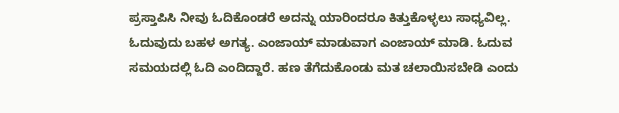ಪ್ರಸ್ತಾಪಿಸಿ ನೀವು ಓದಿಕೊಂಡರೆ ಅದನ್ನು ಯಾರಿಂದರೂ ಕಿತ್ತುಕೊಳ್ಳಲು ಸಾಧ್ಯವಿಲ್ಲ. ಓದುವುದು ಬಹಳ ಅಗತ್ಯ. ಎಂಜಾಯ್ ಮಾಡುವಾಗ ಎಂಜಾಯ್ ಮಾಡಿ. ಓದುವ ಸಮಯದಲ್ಲಿ ಓದಿ ಎಂದಿದ್ದಾರೆ. ಹಣ ತೆಗೆದುಕೊಂಡು ಮತ ಚಲಾಯಿಸಬೇಡಿ ಎಂದು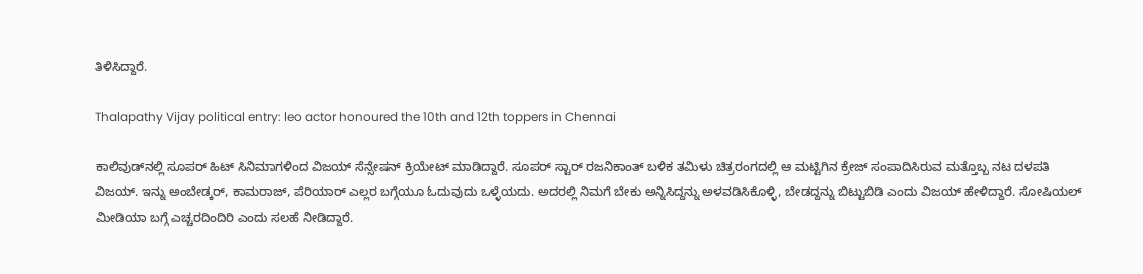ತಿಳಿಸಿದ್ದಾರೆ.

Thalapathy Vijay political entry: leo actor honoured the 10th and 12th toppers in Chennai

ಕಾಲಿವುಡ್‌ನಲ್ಲಿ ಸೂಪರ್ ಹಿಟ್ ಸಿನಿಮಾಗಳಿಂದ ವಿಜಯ್ ಸೆನ್ಸೇಷನ್ ಕ್ರಿಯೇಟ್ ಮಾಡಿದ್ದಾರೆ. ಸೂಪರ್ ಸ್ಟಾರ್ ರಜನಿಕಾಂತ್ ಬಳಿಕ ತಮಿಳು ಚಿತ್ರರಂಗದಲ್ಲಿ ಆ ಮಟ್ಟಿಗಿನ ಕ್ರೇಜ್ ಸಂಪಾದಿಸಿರುವ ಮತ್ತೊಬ್ಬ ನಟ ದಳಪತಿ ವಿಜಯ್. ಇನ್ನು ಅಂಬೇಡ್ಕರ್, ಕಾಮರಾಜ್, ಪೆರಿಯಾರ್ ಎಲ್ಲರ ಬಗ್ಗೆಯೂ ಓದುವುದು ಒಳ್ಳೆಯದು. ಅದರಲ್ಲಿ ನಿಮಗೆ ಬೇಕು ಅನ್ನಿಸಿದ್ದನ್ನು ಅಳವಡಿಸಿಕೊಳ್ಳಿ, ಬೇಡದ್ದನ್ನು ಬಿಟ್ಟುಬಿಡಿ ಎಂದು ವಿಜಯ್ ಹೇಳಿದ್ದಾರೆ. ಸೋಷಿಯಲ್ ಮೀಡಿಯಾ ಬಗ್ಗೆ ಎಚ್ಚರದಿಂದಿರಿ ಎಂದು ಸಲಹೆ ನೀಡಿದ್ದಾರೆ.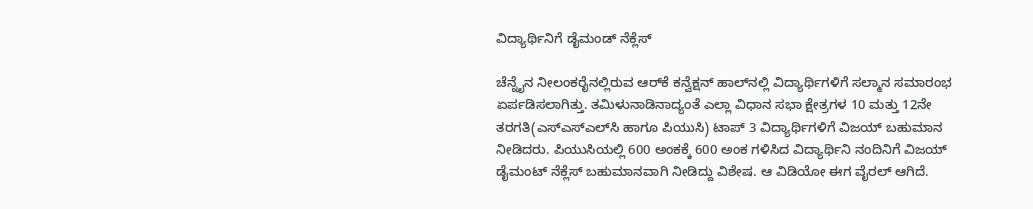ವಿದ್ಯಾರ್ಥಿನಿಗೆ ಡೈಮಂಡ್ ನೆಕ್ಲೆಸ್‌

ಚೆನ್ನೈನ ನೀಲಂಕರೈನಲ್ಲಿರುವ ಆರ್‌ಕೆ ಕನ್ವೆಕ್ಷನ್‌ ಹಾಲ್‌ನಲ್ಲಿ ವಿದ್ಯಾರ್ಥಿಗಳಿಗೆ ಸಲ್ಮಾನ ಸಮಾರಂಭ ಏರ್ಪಡಿಸಲಾಗಿತ್ತು. ತಮಿಳುನಾಡಿನಾದ್ಯಂತೆ ಎಲ್ಲಾ ವಿಧಾನ ಸಭಾ ಕ್ಷೇತ್ರಗಳ 10 ಮತ್ತು 12ನೇ ತರಗತಿ(ಎಸ್‌ಎಸ್‌ಎಲ್‌ಸಿ ಹಾಗೂ ಪಿಯುಸಿ) ಟಾಪ್ 3 ವಿದ್ಯಾರ್ಥಿಗಳಿಗೆ ವಿಜಯ್ ಬಹುಮಾನ ನೀಡಿದರು. ಪಿಯುಸಿಯಲ್ಲಿ 600 ಅಂಕಕ್ಕೆ 600 ಅಂಕ ಗಳಿಸಿದ ವಿದ್ಯಾರ್ಥಿನಿ ನಂದಿನಿಗೆ ವಿಜಯ್ ಡೈಮಂಟ್ ನೆಕ್ಲೆಸ್ ಬಹುಮಾನವಾಗಿ ನೀಡಿದ್ದು ವಿಶೇಷ. ಆ ವಿಡಿಯೋ ಈಗ ವೈರಲ್ ಆಗಿದೆ.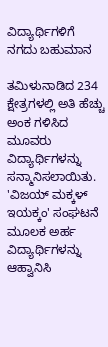ವಿದ್ಯಾರ್ಥಿಗಳಿಗೆ ನಗದು ಬಹುಮಾನ

ತಮಿಳುನಾಡಿದ 234 ಕ್ಷೇತ್ರಗಳಲ್ಲಿ ಅತಿ ಹೆಚ್ಚು ಅಂಕ ಗಳಿಸಿದ ಮೂವರು ವಿದ್ಯಾರ್ಥಿಗಳನ್ನು ಸನ್ಮಾನಿಸಲಾಯಿತು. 'ವಿಜಯ್ ಮಕ್ಕಳ್ ಇಯಕ್ಕಂ' ಸಂಘಟನೆ ಮೂಲಕ ಅರ್ಹ ವಿದ್ಯಾರ್ಥಿಗಳನ್ನು ಆಹ್ವಾನಿಸಿ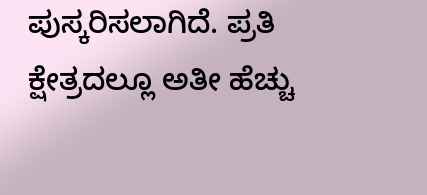ಪುಸ್ಕರಿಸಲಾಗಿದೆ. ಪ್ರತಿ ಕ್ಷೇತ್ರದಲ್ಲೂ ಅತೀ ಹೆಚ್ಚು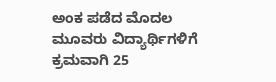ಅಂಕ ಪಡೆದ ಮೊದಲ ಮೂವರು ವಿದ್ಯಾರ್ಥಿಗಳಿಗೆ ಕ್ರಮವಾಗಿ 25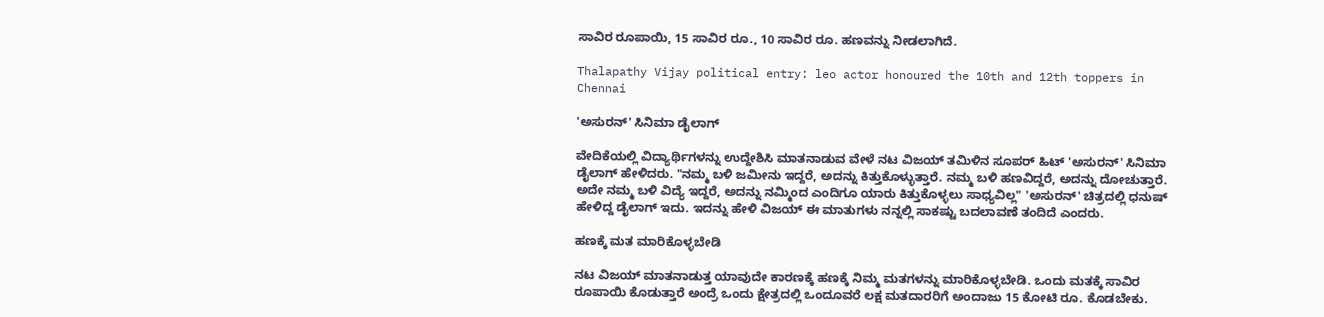ಸಾವಿರ ರೂಪಾಯಿ, 15 ಸಾವಿರ ರೂ., 10 ಸಾವಿರ ರೂ. ಹಣವನ್ನು ನೀಡಲಾಗಿದೆ.

Thalapathy Vijay political entry: leo actor honoured the 10th and 12th toppers in Chennai

'ಅಸುರನ್' ಸಿನಿಮಾ ಡೈಲಾಗ್

ವೇದಿಕೆಯಲ್ಲಿ ವಿದ್ಯಾರ್ಥಿಗಳನ್ನು ಉದ್ದೇಶಿಸಿ ಮಾತನಾಡುವ ವೇಳೆ ನಟ ವಿಜಯ್ ತಮಿಳಿನ ಸೂಪರ್ ಹಿಟ್ 'ಅಸುರನ್' ಸಿನಿಮಾ ಡೈಲಾಗ್ ಹೇಳಿದರು. "ನಮ್ಮ ಬಳಿ ಜಮೀನು ಇದ್ದರೆ, ಅದನ್ನು ಕಿತ್ತುಕೊಳ್ಳುತ್ತಾರೆ. ನಮ್ಮ ಬಳಿ ಹಣವಿದ್ದರೆ, ಅದನ್ನು ದೋಚುತ್ತಾರೆ. ಅದೇ ನಮ್ಮ ಬಳಿ ವಿದ್ಯೆ ಇದ್ದರೆ, ಅದನ್ನು ನಮ್ಮಿಂದ ಎಂದಿಗೂ ಯಾರು ಕಿತ್ತುಕೊಳ್ಳಲು ಸಾಧ್ಯವಿಲ್ಲ" 'ಅಸುರನ್' ಚಿತ್ರದಲ್ಲಿ ಧನುಷ್ ಹೇಳಿದ್ದ ಡೈಲಾಗ್ ಇದು. ಇದನ್ನು ಹೇಳಿ ವಿಜಯ್ ಈ ಮಾತುಗಳು ನನ್ನಲ್ಲಿ ಸಾಕಷ್ಟು ಬದಲಾವಣೆ ತಂದಿದೆ ಎಂದರು.

ಹಣಕ್ಕೆ ಮತ ಮಾರಿಕೊಳ್ಳಬೇಡಿ

ನಟ ವಿಜಯ್ ಮಾತನಾಡುತ್ತ ಯಾವುದೇ ಕಾರಣಕ್ಕೆ ಹಣಕ್ಕೆ ನಿಮ್ಮ ಮತಗಳನ್ನು ಮಾರಿಕೊಳ್ಳಬೇಡಿ. ಒಂದು ಮತಕ್ಕೆ ಸಾವಿರ ರೂಪಾಯಿ ಕೊಡುತ್ತಾರೆ ಅಂದ್ರೆ ಒಂದು ಕ್ಷೇತ್ರದಲ್ಲಿ ಒಂದೂವರೆ ಲಕ್ಷ ಮತದಾರರಿಗೆ ಅಂದಾಜು 15 ಕೋಟಿ ರೂ. ಕೊಡಬೇಕು.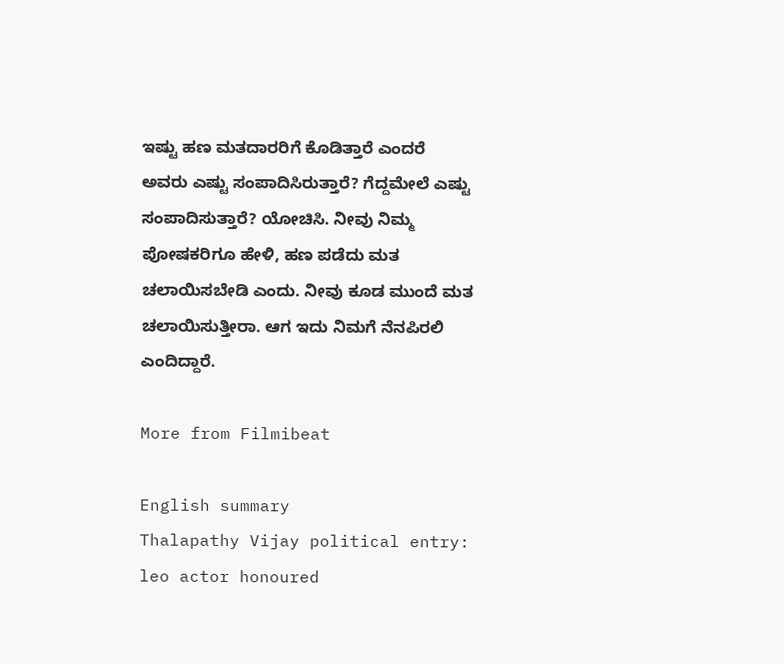ಇಷ್ಟು ಹಣ ಮತದಾರರಿಗೆ ಕೊಡಿತ್ತಾರೆ ಎಂದರೆ ಅವರು ಎಷ್ಟು ಸಂಪಾದಿಸಿರುತ್ತಾರೆ? ಗೆದ್ದಮೇಲೆ ಎಷ್ಟು ಸಂಪಾದಿಸುತ್ತಾರೆ? ಯೋಚಿಸಿ. ನೀವು ನಿಮ್ಮ ಪೋಷಕರಿಗೂ ಹೇಳಿ, ಹಣ ಪಡೆದು ಮತ ಚಲಾಯಿಸಬೇಡಿ ಎಂದು. ನೀವು ಕೂಡ ಮುಂದೆ ಮತ ಚಲಾಯಿಸುತ್ತೀರಾ. ಆಗ ಇದು ನಿಮಗೆ ನೆನಪಿರಲಿ ಎಂದಿದ್ದಾರೆ.

More from Filmibeat

English summary
Thalapathy Vijay political entry: leo actor honoured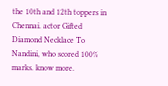the 10th and 12th toppers in Chennai. actor Gifted Diamond Necklace To Nandini, who scored 100% marks. know more.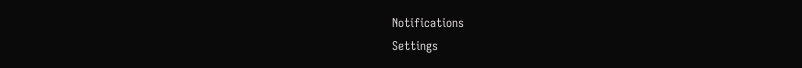Notifications
Settings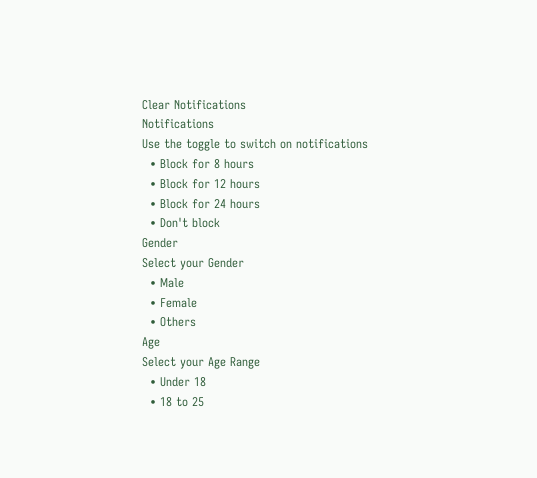Clear Notifications
Notifications
Use the toggle to switch on notifications
  • Block for 8 hours
  • Block for 12 hours
  • Block for 24 hours
  • Don't block
Gender
Select your Gender
  • Male
  • Female
  • Others
Age
Select your Age Range
  • Under 18
  • 18 to 25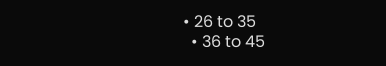• 26 to 35
  • 36 to 45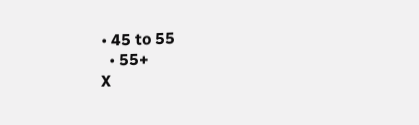• 45 to 55
  • 55+
X